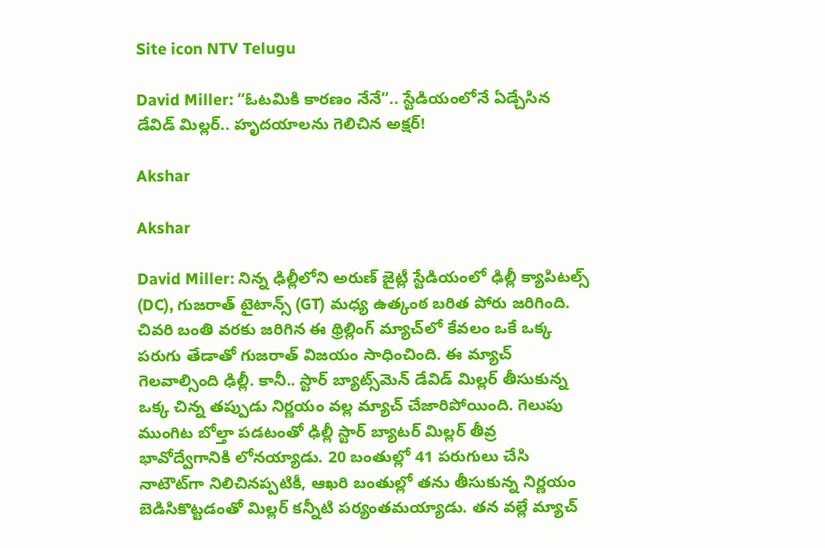Site icon NTV Telugu

David Miller: “ఓటమికి కారణం నేనే”.. స్టేడియంలోనే ఏడ్చేసిన డేవిడ్ మిల్లర్.. హృదయాలను గెలిచిన అక్షర్!

Akshar

Akshar

David Miller: నిన్న ఢిల్లీలోని అరుణ్‌ జైట్లీ స్టేడియంలో ఢిల్లీ క్యాపిటల్స్ (DC), గుజరాత్ టైటాన్స్ (GT) మధ్య ఉత్కంఠ బరిత పోరు జరిగింది. చివరి బంతి వరకు జరిగిన ఈ థ్రిల్లింగ్ మ్యాచ్‌లో కేవలం ఒకే ఒక్క పరుగు తేడాతో గుజరాత్ విజయం సాధించింది. ఈ మ్యాచ్ గెలవాల్సింది ఢిల్లీ. కానీ.. స్టార్ బ్యాట్స్‌మెన్ డేవిడ్ మిల్లర్ తీసుకున్న ఒక్క చిన్న తప్పుడు నిర్ణయం వల్ల మ్యాచ్ చేజారిపోయింది. గెలుపు ముంగిట బోల్తా పడటంతో ఢిల్లీ స్టార్ బ్యాటర్ మిల్లర్ తీవ్ర భావోద్వేగానికి లోనయ్యాడు. 20 బంతుల్లో 41 పరుగులు చేసి నాటౌట్‌గా నిలిచినప్పటికీ, ఆఖరి బంతుల్లో తను తీసుకున్న నిర్ణయం బెడిసికొట్టడంతో మిల్లర్ కన్నీటి పర్యంతమయ్యాడు. తన వల్లే మ్యాచ్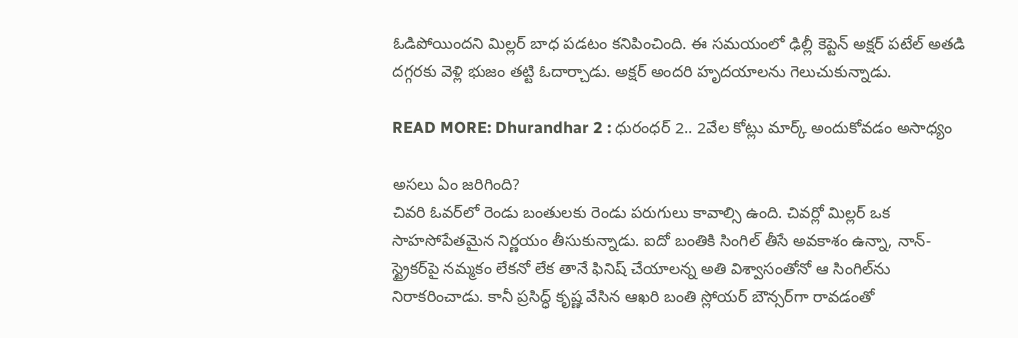ఓడిపోయిందని మిల్లర్ బాధ పడటం కనిపించింది. ఈ సమయంలో ఢిల్లీ కెప్టెన్ అక్షర్ పటేల్ అతడి దగ్గరకు వెళ్లి భుజం తట్టి ఓదార్చాడు. అక్షర్ అందరి హృదయాలను గెలుచుకున్నాడు.

READ MORE: Dhurandhar 2 : ధురంధర్ 2.. 2వేల కోట్లు మార్క్ అందుకోవడం అసాధ్యం

అసలు ఏం జరిగింది?
చివరి ఓవర్‌లో రెండు బంతులకు రెండు పరుగులు కావాల్సి ఉంది. చివర్లో మిల్లర్ ఒక సాహసోపేతమైన నిర్ణయం తీసుకున్నాడు. ఐదో బంతికి సింగిల్ తీసే అవకాశం ఉన్నా, నాన్-స్ట్రైకర్‌పై నమ్మకం లేకనో లేక తానే ఫినిష్ చేయాలన్న అతి విశ్వాసంతోనో ఆ సింగిల్‌ను నిరాకరించాడు. కానీ ప్రసిద్ధ్ కృష్ణ వేసిన ఆఖరి బంతి స్లోయర్ బౌన్సర్‌గా రావడంతో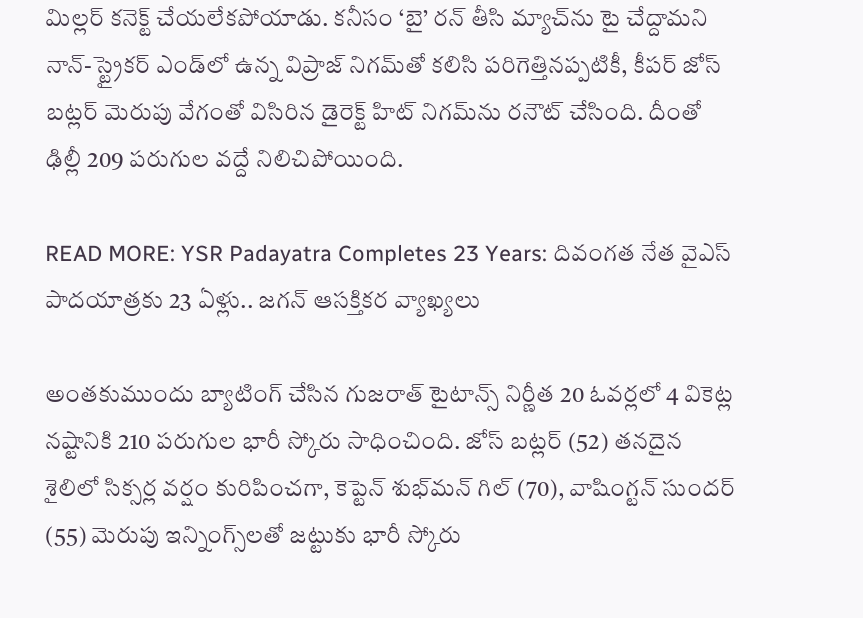మిల్లర్ కనెక్ట్ చేయలేకపోయాడు. కనీసం ‘బై’ రన్ తీసి మ్యాచ్‌ను టై చేద్దామని నాన్-స్ట్రైకర్ ఎండ్‌లో ఉన్న విప్రాజ్ నిగమ్‌తో కలిసి పరిగెత్తినప్పటికీ, కీపర్ జోస్ బట్లర్ మెరుపు వేగంతో విసిరిన డైరెక్ట్ హిట్ నిగమ్‌ను రనౌట్ చేసింది. దీంతో ఢిల్లీ 209 పరుగుల వద్దే నిలిచిపోయింది.

READ MORE: YSR Padayatra Completes 23 Years: దివంగత నేత వైఎస్‌ పాదయాత్రకు 23 ఏళ్లు.. జగన్‌ ఆసక్తికర వ్యాఖ్యలు

అంతకుముందు బ్యాటింగ్ చేసిన గుజరాత్ టైటాన్స్ నిర్ణీత 20 ఓవర్లలో 4 వికెట్ల నష్టానికి 210 పరుగుల భారీ స్కోరు సాధించింది. జోస్ బట్లర్ (52) తనదైన శైలిలో సిక్సర్ల వర్షం కురిపించగా, కెప్టెన్ శుభ్‌మన్ గిల్ (70), వాషింగ్టన్ సుందర్ (55) మెరుపు ఇన్నింగ్స్‌లతో జట్టుకు భారీ స్కోరు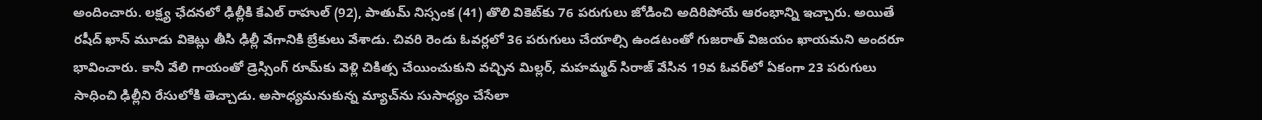అందించారు. లక్ష్య ఛేదనలో ఢిల్లీకి కేఎల్ రాహుల్ (92), పాతుమ్ నిస్సంక (41) తొలి వికెట్‌కు 76 పరుగులు జోడించి అదిరిపోయే ఆరంభాన్ని ఇచ్చారు. అయితే రషీద్ ఖాన్ మూడు వికెట్లు తీసి ఢిల్లీ వేగానికి బ్రేకులు వేశాడు. చివరి రెండు ఓవర్లలో 36 పరుగులు చేయాల్సి ఉండటంతో గుజరాత్ విజయం ఖాయమని అందరూ భావించారు. కానీ వేలి గాయంతో డ్రెస్సింగ్ రూమ్‌కు వెళ్లి చికిత్స చేయించుకుని వచ్చిన మిల్లర్, మహమ్మద్ సిరాజ్ వేసిన 19వ ఓవర్‌లో ఏకంగా 23 పరుగులు సాధించి ఢిల్లీని రేసులోకి తెచ్చాడు. అసాధ్యమనుకున్న మ్యాచ్‌ను సుసాధ్యం చేసేలా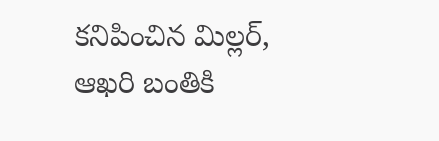కనిపించిన మిల్లర్, ఆఖరి బంతికి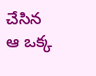చేసిన ఆ ఒక్క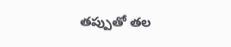తప్పుతో తల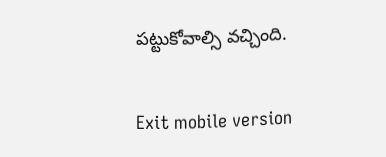పట్టుకోవాల్సి వచ్చింది.

Exit mobile version